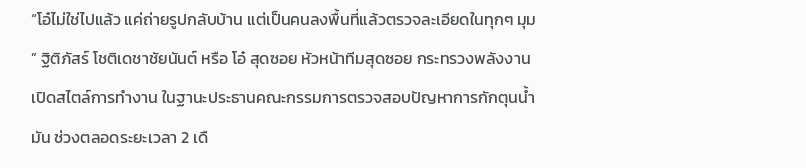“โอ๋ไม่ใช่ไปแล้ว แค่ถ่ายรูปกลับบ้าน แต่เป็นคนลงพื้นที่แล้วตรวจละเอียดในทุกๆ มุม ” ฐิติภัสร์ โชติเดชาชัยนันต์ หรือ โอ๋ สุดซอย หัวหน้าทีมสุดซอย กระทรวงพลังงาน เปิดสไตล์การทำงาน ในฐานะประธานคณะกรรมการตรวจสอบปัญหาการกักตุนน้ำมัน ช่วงตลอดระยะเวลา 2 เดื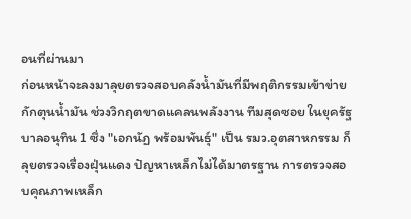อนที่ผ่านมา
ก่อนหน้าจะลงมาลุยตรวจสอบคลังน้ำมันที่มีพฤติกรรมเข้าข่ายกักตุนน้ำมัน ช่วงวิกฤตขาดแคลนพลังงาน ทีมสุดซอย ในยุครัฐบาลอนุทิน 1 ซึ่ง "เอกนัฏ พร้อมพันธุ์" เป็น รมว.อุตสาหกรรม ก็ลุยตรวจเรื่องฝุ่นแดง ปัญหาเหล็กไม่ได้มาตรฐาน การตรวจสอบคุณภาพเหล็ก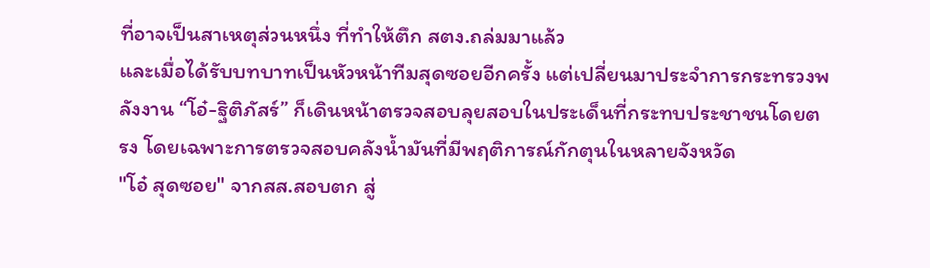ที่อาจเป็นสาเหตุส่วนหนึ่ง ที่ทำให้ตึก สตง.ถล่มมาแล้ว
และเมื่อได้รับบทบาทเป็นหัวหน้าทีมสุดซอยอีกครั้ง แต่เปลี่ยนมาประจำการกระทรวงพลังงาน “โอ๋-ฐิติภัสร์” ก็เดินหน้าตรวจสอบลุยสอบในประเด็นที่กระทบประชาชนโดยตรง โดยเฉพาะการตรวจสอบคลังน้ำมันที่มีพฤติการณ์กักตุนในหลายจังหวัด
"โอ๋ สุดซอย" จากสส.สอบตก สู่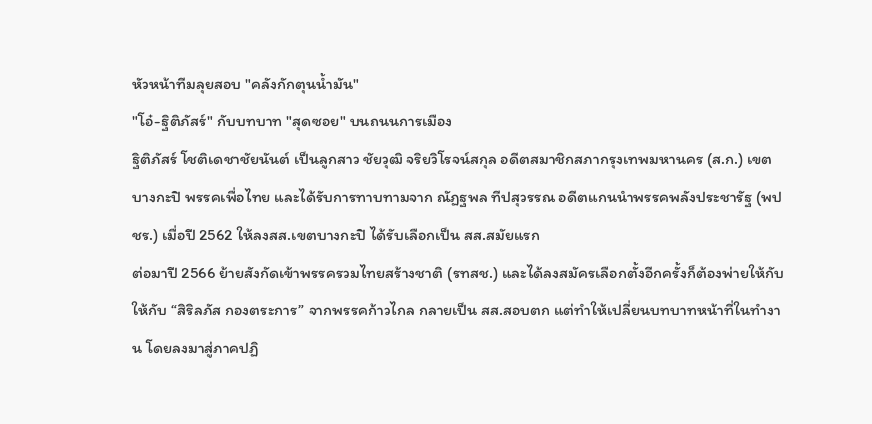หัวหน้าทีมลุยสอบ "คลังกักตุนน้ำมัน"
"โอ๋-ฐิติภัสร์" กับบทบาท "สุดซอย" บนถนนการเมือง
ฐิติภัสร์ โชติเดชาชัยนันต์ เป็นลูกสาว ชัยวุฒิ จริยวิโรจน์สกุล อดีตสมาชิกสภากรุงเทพมหานคร (ส.ก.) เขตบางกะปิ พรรคเพื่อไทย และได้รับการทาบทามจาก ณัฏฐพล ทีปสุวรรณ อดีตแกนนำพรรคพลังประชารัฐ (พปชร.) เมื่อปี 2562 ให้ลงสส.เขตบางกะปิ ได้รับเลือกเป็น สส.สมัยแรก
ต่อมาปี 2566 ย้ายสังกัดเข้าพรรครวมไทยสร้างชาติ (รทสช.) และได้ลงสมัครเลือกตั้งอีกครั้งก็ต้องพ่ายให้กับให้กับ “สิริลภัส กองตระการ” จากพรรคก้าวไกล กลายเป็น สส.สอบตก แต่ทำให้เปลี่ยนบทบาทหน้าที่ในทำงาน โดยลงมาสู่ภาคปฏิ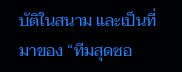บัติในสนาม และเป็นที่มาของ “ทีมสุดซอ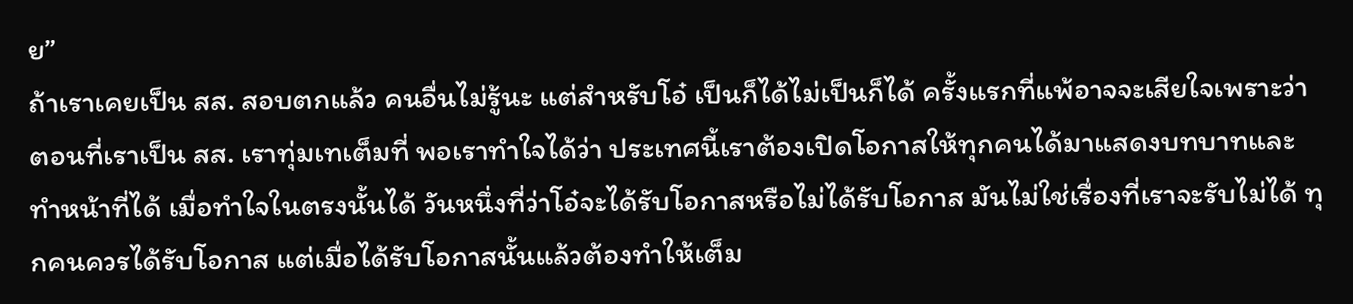ย”
ถ้าเราเคยเป็น สส. สอบตกแล้ว คนอื่นไม่รู้นะ แต่สำหรับโอ๋ เป็นก็ได้ไม่เป็นก็ได้ ครั้งแรกที่แพ้อาจจะเสียใจเพราะว่าตอนที่เราเป็น สส. เราทุ่มเทเต็มที่ พอเราทำใจได้ว่า ประเทศนี้เราต้องเปิดโอกาสให้ทุกคนได้มาแสดงบทบาทและทำหน้าที่ได้ เมื่อทำใจในตรงนั้นได้ วันหนึ่งที่ว่าโอ๋จะได้รับโอกาสหรือไม่ได้รับโอกาส มันไม่ใช่เรื่องที่เราจะรับไม่ได้ ทุกคนควรได้รับโอกาส แต่เมื่อได้รับโอกาสนั้นแล้วต้องทำให้เต็ม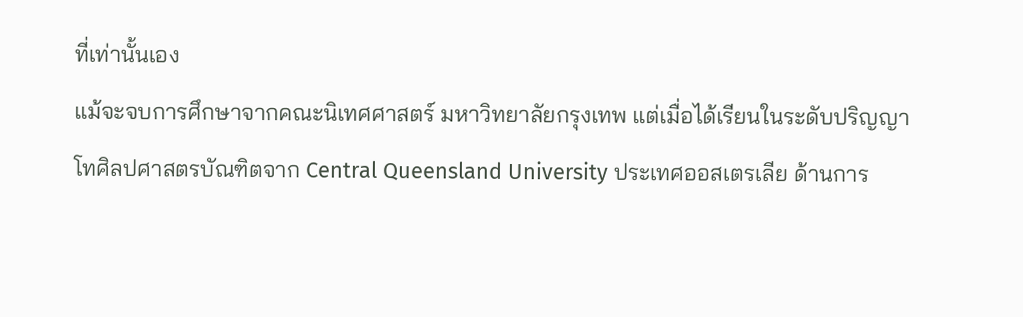ที่เท่านั้นเอง
แม้จะจบการศึกษาจากคณะนิเทศศาสตร์ มหาวิทยาลัยกรุงเทพ แต่เมื่อได้เรียนในระดับปริญญาโทศิลปศาสตรบัณฑิตจาก Central Queensland University ประเทศออสเตรเลีย ด้านการ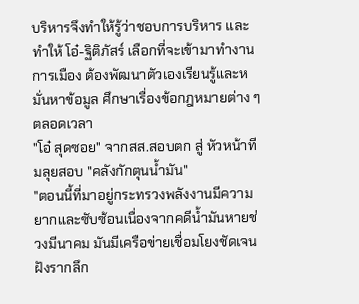บริหารจึงทำให้รู้ว่าชอบการบริหาร และทำให้ โอ๋-ฐิติภัสร์ เลือกที่จะเข้ามาทำงานการเมือง ต้องพัฒนาตัวเองเรียนรู้และหมั่นหาข้อมูล ศึกษาเรื่องข้อกฎหมายต่าง ๆ ตลอดเวลา
"โอ๋ สุดซอย" จากสส.สอบตก สู่ หัวหน้าทีมลุยสอบ "คลังกักตุนน้ำมัน"
"ตอนนี้ที่มาอยู่กระทรวงพลังงานมีความยากและซับซ้อนเนื่องจากคดีน้ำมันหายช่วงมีนาคม มันมีเครือข่ายเชื่อมโยงชัดเจนฝังรากลึก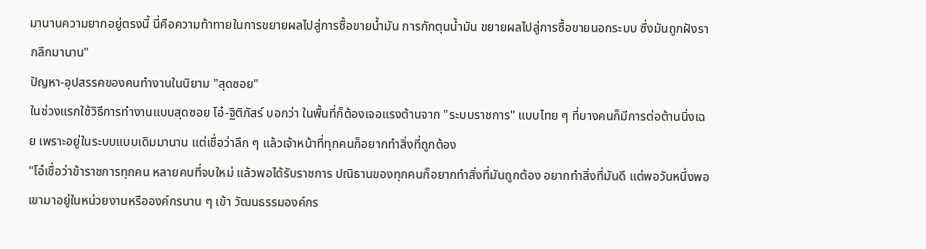มานานความยากอยู่ตรงนี้ นี่คือความท้าทายในการขยายผลไปสู่การซื้อขายน้ำมัน การกักตุนน้ำมัน ขยายผลไปสู่การซื้อขายนอกระบบ ซึ่งมันถูกฝังรากลึกมานาน"
ปัญหา-อุปสรรคของคนทำงานในนิยาม "สุดซอย"
ในช่วงแรกใช้วิธีการทำงานแบบสุดซอย โอ๋-ฐิติภัสร์ บอกว่า ในพื้นที่ก็ต้องเจอแรงต้านจาก "ระบบราชการ" แบบไทย ๆ ที่บางคนก็มีการต่อต้านนิ่งเฉย เพราะอยู่ในระบบแบบเดิมมานาน แต่เชื่อว่าลึก ๆ แล้วเจ้าหน้าที่ทุกคนก็อยากทำสิ่งที่ถูกต้อง
"โอ๋เชื่อว่าข้าราชการทุกคน หลายคนที่จบใหม่ แล้วพอได้รับราชการ ปณิธานของทุกคนก็อยากทำสิ่งที่มันถูกต้อง อยากทำสิ่งที่มันดี แต่พอวันหนึ่งพอเขามาอยู่ในหน่วยงานหรือองค์กรนาน ๆ เข้า วัฒนธรรมองค์กร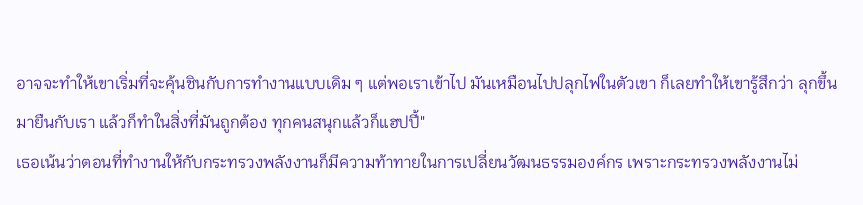อาจจะทำให้เขาเริ่มที่จะคุ้นชินกับการทำงานแบบเดิม ๆ แต่พอเราเข้าไป มันเหมือนไปปลุกไฟในตัวเขา ก็เลยทำให้เขารู้สึกว่า ลุกขึ้นมายืนกับเรา แล้วก็ทำในสิ่งที่มันถูกต้อง ทุกคนสนุกแล้วก็แฮปปี้"
เธอเน้นว่าตอนที่ทำงานให้กับกระทรวงพลังงานก็มีความท้าทายในการเปลี่ยนวัฒนธรรมองค์กร เพราะกระทรวงพลังงานไม่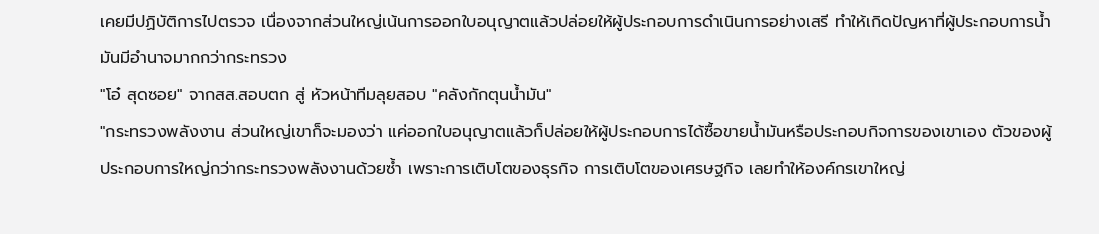เคยมีปฏิบัติการไปตรวจ เนื่องจากส่วนใหญ่เน้นการออกใบอนุญาตแล้วปล่อยให้ผู้ประกอบการดำเนินการอย่างเสรี ทำให้เกิดปัญหาที่ผู้ประกอบการน้ำมันมีอำนาจมากกว่ากระทรวง
"โอ๋ สุดซอย" จากสส.สอบตก สู่ หัวหน้าทีมลุยสอบ "คลังกักตุนน้ำมัน"
"กระทรวงพลังงาน ส่วนใหญ่เขาก็จะมองว่า แค่ออกใบอนุญาตแล้วก็ปล่อยให้ผู้ประกอบการได้ซื้อขายน้ำมันหรือประกอบกิจการของเขาเอง ตัวของผู้ประกอบการใหญ่กว่ากระทรวงพลังงานด้วยซ้ำ เพราะการเติบโตของธุรกิจ การเติบโตของเศรษฐกิจ เลยทำให้องค์กรเขาใหญ่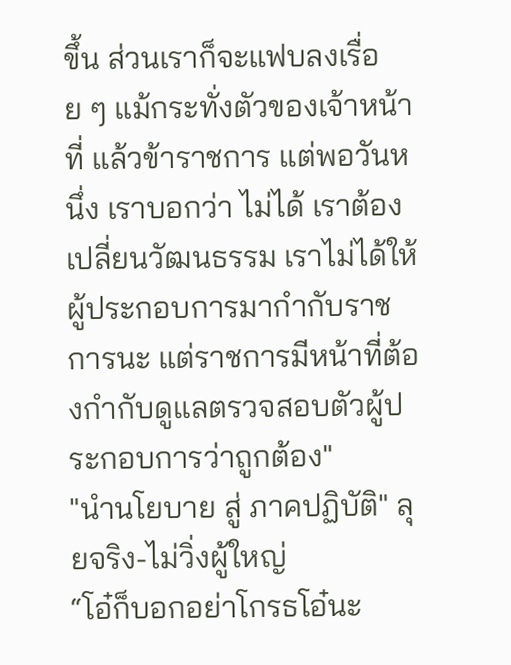ขึ้น ส่วนเราก็จะแฟบลงเรื่อย ๆ แม้กระทั่งตัวของเจ้าหน้าที่ แล้วข้าราชการ แต่พอวันหนึ่ง เราบอกว่า ไม่ได้ เราต้องเปลี่ยนวัฒนธรรม เราไม่ได้ให้ผู้ประกอบการมากำกับราชการนะ แต่ราชการมีหน้าที่ต้องกำกับดูแลตรวจสอบตัวผู้ประกอบการว่าถูกต้อง"
"นำนโยบาย สู่ ภาคปฏิบัติ" ลุยจริง-ไม่วิ่งผู้ใหญ่
“โอ๋ก็บอกอย่าโกรธโอ๋นะ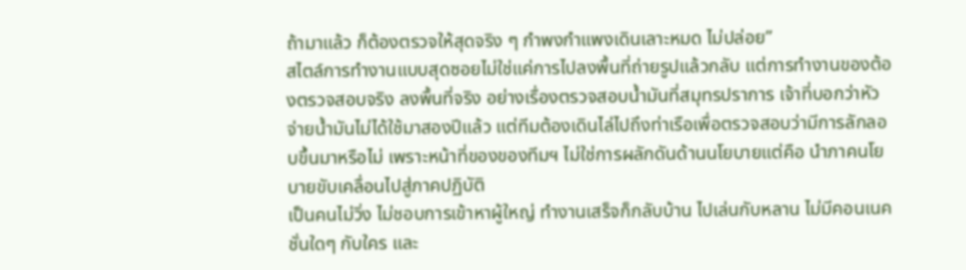ถ้ามาแล้ว ก็ต้องตรวจให้สุดจริง ๆ กำพงกำแพงเดินเลาะหมด ไม่ปล่อย”
สไตล์การทำงานแบบสุดซอยไม่ใช่แค่การไปลงพื้นที่ถ่ายรูปแล้วกลับ แต่การทำงานของต้องตรวจสอบจริง ลงพื้นที่จริง อย่างเรื่องตรวจสอบน้ำมันที่สมุทรปราการ เจ้าที่บอกว่าหัวจ่ายน้ำมันไม่ได้ใช้มาสองปีแล้ว แต่ทีมต้องเดินไล่ไปถึงท่าเรือเพื่อตรวจสอบว่ามีการลักลอบขึ้นมาหรือไม่ เพราะหน้าที่ของของทีมฯ ไม่ใช่การผลักดันด้านนโยบายแต่คือ นำภาคนโยบายขับเคลื่อนไปสู่ภาคปฏิบัติ
เป็นคนไม่วิ่ง ไม่ชอบการเข้าหาผู้ใหญ่ ทำงานเสร็จก็กลับบ้าน ไปเล่นกับหลาน ไม่มีคอนเนคชั่นใดๆ กับใคร และ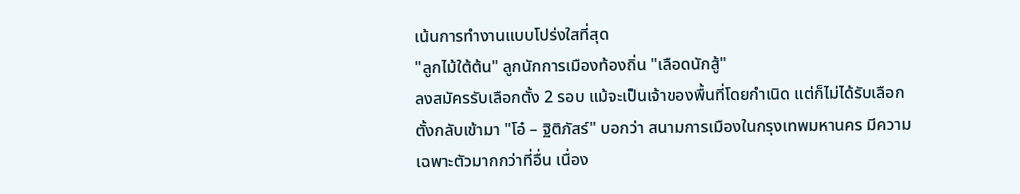เน้นการทำงานแบบโปร่งใสที่สุด
"ลูกไม้ใต้ต้น" ลูกนักการเมืองท้องถิ่น "เลือดนักสู้"
ลงสมัครรับเลือกตั้ง 2 รอบ แม้จะเป็นเจ้าของพื้นที่โดยกำเนิด แต่ก็ไม่ได้รับเลือกตั้งกลับเข้ามา "โอ๋ – ฐิติภัสร์" บอกว่า สนามการเมืองในกรุงเทพมหานคร มีความเฉพาะตัวมากกว่าที่อื่น เนื่อง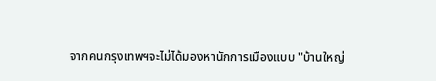จากคนกรุงเทพฯจะไม่ได้มองหานักการเมืองแบบ "บ้านใหญ่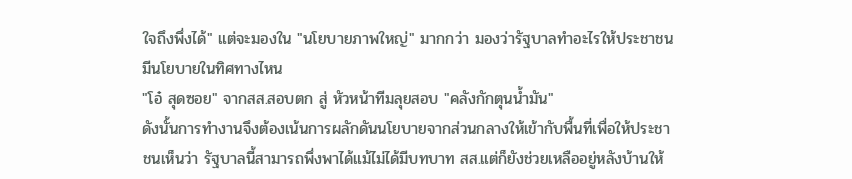ใจถึงพึ่งได้" แต่จะมองใน "นโยบายภาพใหญ่" มากกว่า มองว่ารัฐบาลทำอะไรให้ประชาชน มีนโยบายในทิศทางไหน
"โอ๋ สุดซอย" จากสส.สอบตก สู่ หัวหน้าทีมลุยสอบ "คลังกักตุนน้ำมัน"
ดังนั้นการทำงานจึงต้องเน้นการผลักดันนโยบายจากส่วนกลางให้เข้ากับพื้นที่เพื่อให้ประชาชนเห็นว่า รัฐบาลนี้สามารถพึ่งพาได้แม้ไม่ได้มีบทบาท สส.แต่ก็ยังช่วยเหลืออยู่หลังบ้านให้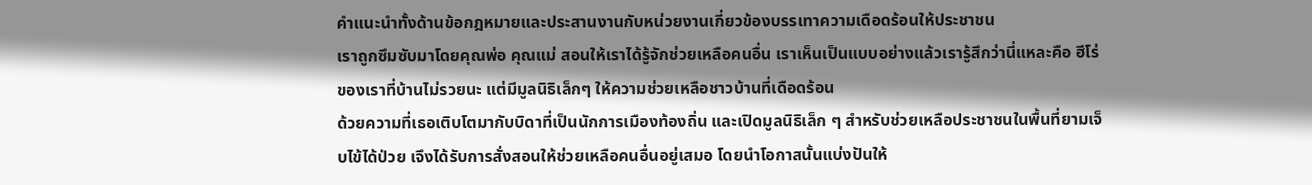คำแนะนำทั้งด้านข้อกฎหมายและประสานงานกับหน่วยงานเกี่ยวข้องบรรเทาความเดือดร้อนให้ประชาชน
เราถูกซึมซับมาโดยคุณพ่อ คุณแม่ สอนให้เราได้รู้จักช่วยเหลือคนอื่น เราเห็นเป็นแบบอย่างแล้วเรารู้สึกว่านี่แหละคือ ฮีโร่ของเราที่บ้านไม่รวยนะ แต่มีมูลนิธิเล็กๆ ให้ความช่วยเหลือชาวบ้านที่เดือดร้อน
ด้วยความที่เธอเติบโตมากับบิดาที่เป็นนักการเมืองท้องถิ่น และเปิดมูลนิธิเล็ก ๆ สำหรับช่วยเหลือประชาชนในพื้นที่ยามเจ็บไข้ได้ป่วย เจึงได้รับการสั่งสอนให้ช่วยเหลือคนอื่นอยู่เสมอ โดยนำโอกาสนั้นแบ่งปันให้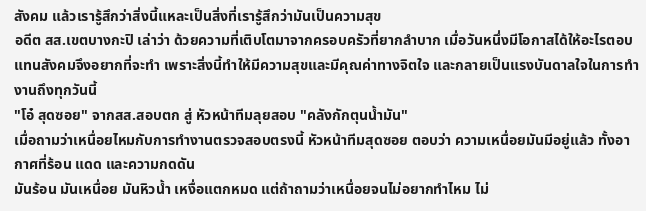สังคม แล้วเรารู้สึกว่าสิ่งนี้แหละเป็นสิ่งที่เรารู้สึกว่ามันเป็นความสุข
อดีต สส.เขตบางกะปิ เล่าว่า ด้วยความที่เติบโตมาจากครอบครัวที่ยากลำบาก เมื่อวันหนึ่งมีโอกาสได้ให้อะไรตอบแทนสังคมจึงอยากที่จะทำ เพราะสิ่งนี้ทำให้มีความสุขและมีคุณค่าทางจิตใจ และกลายเป็นแรงบันดาลใจในการทำงานถึงทุกวันนี้
"โอ๋ สุดซอย" จากสส.สอบตก สู่ หัวหน้าทีมลุยสอบ "คลังกักตุนน้ำมัน"
เมื่อถามว่าเหนื่อยไหมกับการทำงานตรวจสอบตรงนี้ หัวหน้าทีมสุดซอย ตอบว่า ความเหนื่อยมันมีอยู่แล้ว ทั้งอากาศที่ร้อน แดด และความกดดัน
มันร้อน มันเหนื่อย มันหิวน้ำ เหงื่อแตกหมด แต่ถ้าถามว่าเหนื่อยจนไม่อยากทำไหม ไม่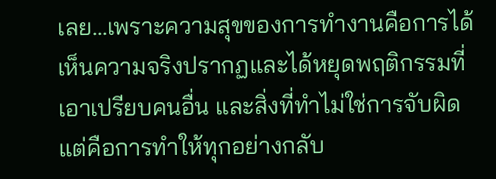เลย...เพราะความสุขของการทำงานคือการได้เห็นความจริงปรากฏและได้หยุดพฤติกรรมที่เอาเปรียบคนอื่น และสิ่งที่ทำไม่ใช่การจับผิด แต่คือการทำให้ทุกอย่างกลับ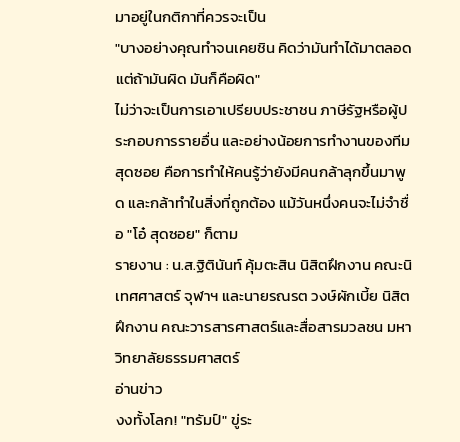มาอยู่ในกติกาที่ควรจะเป็น
"บางอย่างคุณทำจนเคยชิน คิดว่ามันทำได้มาตลอด แต่ถ้ามันผิด มันก็คือผิด"
ไม่ว่าจะเป็นการเอาเปรียบประชาชน ภาษีรัฐหรือผู้ประกอบการรายอื่น และอย่างน้อยการทำงานของทีมสุดซอย คือการทำให้คนรู้ว่ายังมีคนกล้าลุกขึ้นมาพูด และกล้าทำในสิ่งที่ถูกต้อง แม้วันหนึ่งคนจะไม่จำชื่อ "โอ๋ สุดซอย" ก็ตาม
รายงาน : น.ส.ฐิตินันท์ คุ้มตะสิน นิสิตฝึกงาน คณะนิเทศศาสตร์ จุฬาฯ และนายรณรต วงษ์ผักเบี้ย นิสิตฝึกงาน คณะวารสารศาสตร์และสื่อสารมวลชน มหาวิทยาลัยธรรมศาสตร์
อ่านข่าว
งงทั้งโลก! "ทรัมป์" ขู่ระ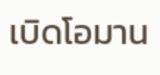เบิดโอมาน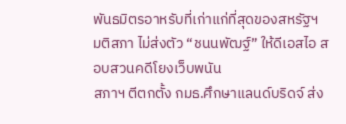พันธมิตรอาหรับที่เก่าแก่ที่สุดของสหรัฐฯ
มติสภา ไม่ส่งตัว “ชนนพัฒฐ์” ให้ดีเอสไอ สอบสวนคดีโยงเว็บพนัน
สภาฯ ตีตกตั้ง กมธ.ศึกษาแลนด์บริดจ์ ส่ง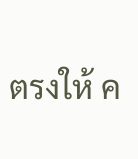ตรงให้ ค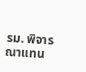รม. พิจารณาแทน